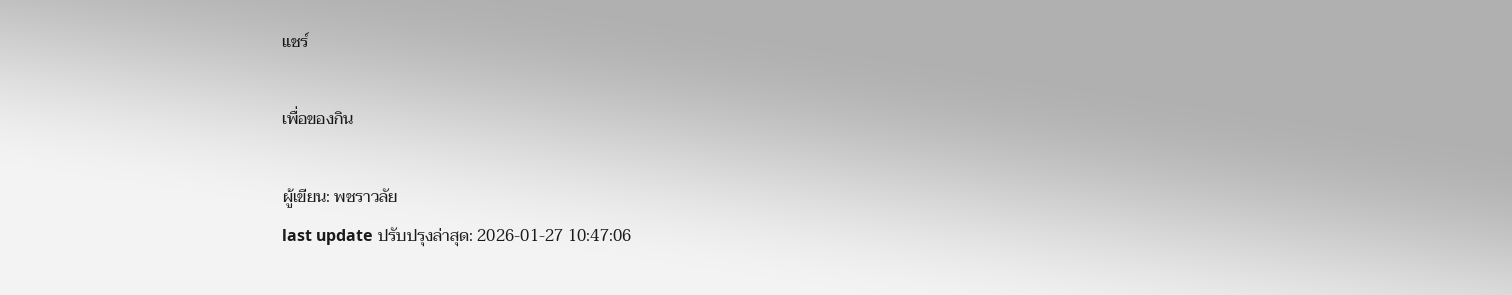แชร์

เพื่อของกิน

ผู้เขียน: พชราวลัย
last update ปรับปรุงล่าสุด: 2026-01-27 10:47:06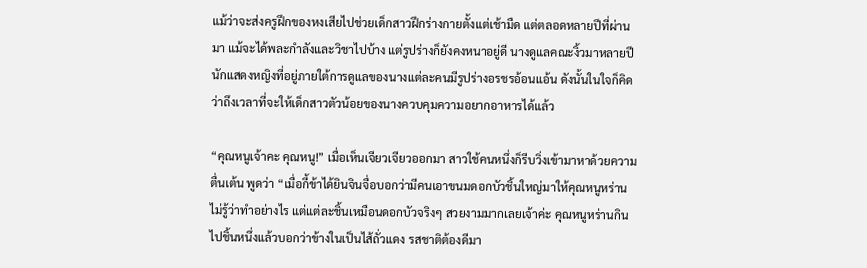แม้ว่าจะส่งครูฝึกของหงเสียไปช่วยเด็กสาวฝึกร่างกายตั้งแต่เช้ามืด แต่ตลอดหลายปีที่ผ่านมา แม้จะได้พละกำลังและวิชาไปบ้าง แต่รูปร่างก็ยังคงหนาอยู่ดี นางดูแลคณะงิ้วมาหลายปี นักแสดงหญิงที่อยู่ภายใต้การดูแลของนางแต่ละคนมีรูปร่างอรชรอ้อนแอ้น ดังนั้นในใจก็คิดว่าถึงเวลาที่จะให้เด็กสาวตัวน้อยของนางควบคุมความอยากอาหารได้แล้ว

“คุณหนูเจ้าคะ คุณหนู!” เมื่อเห็นเจียวเจียวออกมา สาวใช้คนหนึ่งก็รีบวิ่งเข้ามาหาด้วยความตื่นเต้น พูดว่า “เมื่อกี้ข้าได้ยินจินจื่อบอกว่ามีคนเอาขนมดอกบัวชิ้นใหญ่มาให้คุณหนูหร่าน ไม่รู้ว่าทำอย่างไร แต่แต่ละชิ้นเหมือนดอกบัวจริงๆ สวยงามมากเลยเจ้าค่ะ คุณหนูหร่านกินไปชิ้นหนึ่งแล้วบอกว่าข้างในเป็นไส้ถั่วแดง รสชาติต้องดีมา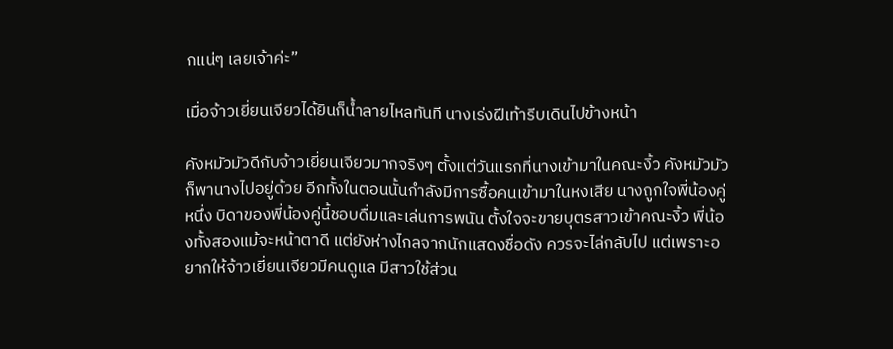กแน่ๆ เลยเจ้าค่ะ”

เมื่อจ้าวเยี่ยนเจียวได้ยินก็น้ำลายไหลทันที นางเร่งฝีเท้ารีบเดินไปข้างหน้า

คังหมัวมัวดีกับจ้าวเยี่ยนเจียวมากจริงๆ ตั้งแต่วันแรกที่นางเข้ามาในคณะงิ้ว คังหมัวมัวก็พานางไปอยู่ด้วย อีกทั้งในตอนนั้นกำลังมีการซื้อคนเข้ามาในหงเสีย นางถูกใจพี่น้องคู่หนึ่ง บิดาของพี่น้องคู่นี้ชอบดื่มและเล่นการพนัน ตั้งใจจะขายบุตรสาวเข้าคณะงิ้ว พี่น้องทั้งสองแม้จะหน้าตาดี แต่ยังห่างไกลจากนักแสดงชื่อดัง ควรจะไล่กลับไป แต่เพราะอยากให้จ้าวเยี่ยนเจียวมีคนดูแล มีสาวใช้ส่วน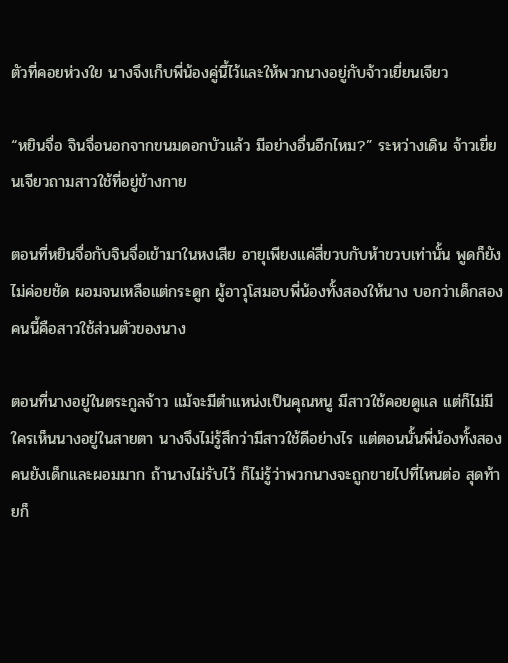ตัวที่คอยห่วงใย นางจึงเก็บพี่น้องคู่นี้ไว้และให้พวกนางอยู่กับจ้าวเยี่ยนเจียว

“หยินจื่อ จินจื่อนอกจากขนมดอกบัวแล้ว มีอย่างอื่นอีกไหม?” ระหว่างเดิน จ้าวเยี่ยนเจียวถามสาวใช้ที่อยู่ข้างกาย

ตอนที่หยินจื่อกับจินจื่อเข้ามาในหงเสีย อายุเพียงแค่สี่ขวบกับห้าขวบเท่านั้น พูดก็ยังไม่ค่อยชัด ผอมจนเหลือแต่กระดูก ผู้อาวุโสมอบพี่น้องทั้งสองให้นาง บอกว่าเด็กสองคนนี้คือสาวใช้ส่วนตัวของนาง

ตอนที่นางอยู่ในตระกูลจ้าว แม้จะมีตำแหน่งเป็นคุณหนู มีสาวใช้คอยดูแล แต่ก็ไม่มีใครเห็นนางอยู่ในสายตา นางจึงไม่รู้สึกว่ามีสาวใช้ดีอย่างไร แต่ตอนนั้นพี่น้องทั้งสองคนยังเด็กและผอมมาก ถ้านางไม่รับไว้ ก็ไม่รู้ว่าพวกนางจะถูกขายไปที่ไหนต่อ สุดท้ายก็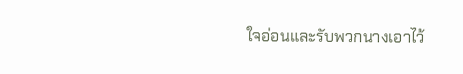ใจอ่อนและรับพวกนางเอาไว้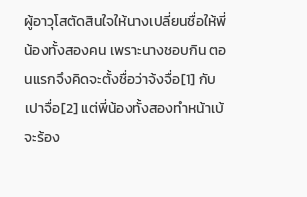ผู้อาวุโสตัดสินใจให้นางเปลี่ยนชื่อให้พี่น้องทั้งสองคน เพราะนางชอบกิน ตอนแรกจึงคิดจะตั้งชื่อว่าจ้งจื่อ[1] กับเปาจื่อ[2] แต่พี่น้องทั้งสองทำหน้าเบ้จะร้อง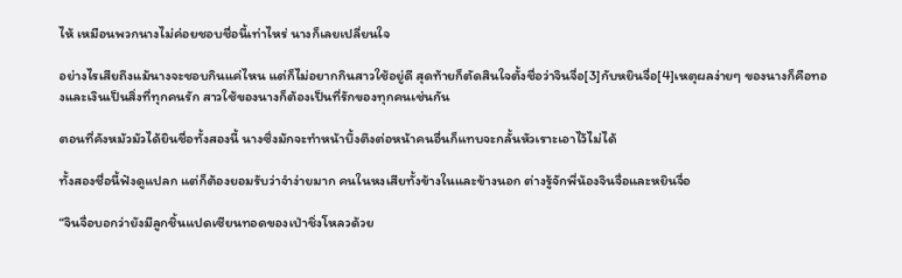ไห้ เหมือนพวกนางไม่ค่อยชอบชื่อนี้เท่าไหร่ นางก็เลยเปลี่ยนใจ

อย่างไรเสียถึงแม้นางจะชอบกินแค่ไหน แต่ก็ไม่อยากกินสาวใช้อยู่ดี สุดท้ายก็ตัดสินใจตั้งชื่อว่าจินจื่อ[3]กับหยินจื่อ[4]เหตุผลง่ายๆ ของนางก็คือทองและเงินเป็นสิ่งที่ทุกคนรัก สาวใช้ของนางก็ต้องเป็นที่รักของทุกคนเช่นกัน

ตอนที่คังหมัวมัวได้ยินชื่อทั้งสองนี้ นางซึ่งมักจะทำหน้าบึ้งตึงต่อหน้าคนอื่นก็แทบจะกลั้นหัวเราะเอาไว้ไม่ได้

ทั้งสองชื่อนี้ฟังดูแปลก แต่ก็ต้องยอมรับว่าจำง่ายมาก คนในหงเสียทั้งข้างในและข้างนอก ต่างรู้จักพี่น้องจินจื่อและหยินจื่อ

“จินจื่อบอกว่ายังมีลูกชิ้นแปดเซียนทอดของเป่าชิ่งโหลวด้วย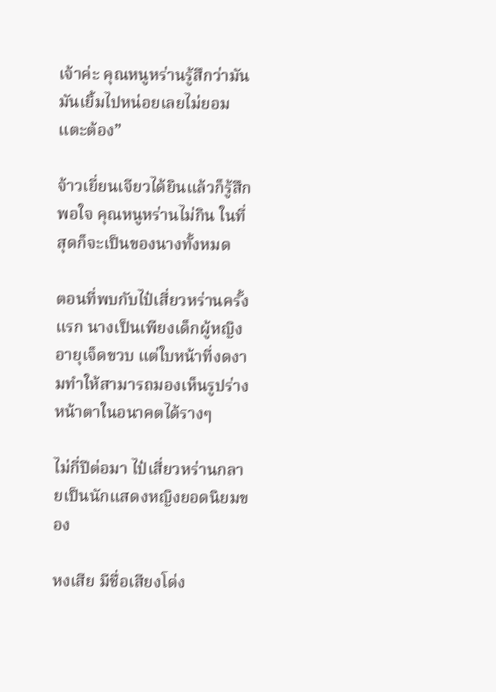เจ้าค่ะ คุณหนูหร่านรู้สึกว่ามันมันเยิ้มไปหน่อยเลยไม่ยอมแตะต้อง”

จ้าวเยี่ยนเจียวได้ยินแล้วก็รู้สึกพอใจ คุณหนูหร่านไม่กิน ในที่สุดก็จะเป็นของนางทั้งหมด

ตอนที่พบกับไป๋เสี่ยวหร่านครั้งแรก นางเป็นเพียงเด็กผู้หญิงอายุเจ็ดขวบ แต่ใบหน้าที่งดงามทำให้สามารถมองเห็นรูปร่างหน้าตาในอนาคตได้รางๆ

ไม่กี่ปีต่อมา ไป๋เสี่ยวหร่านกลายเป็นนักแสดงหญิงยอดนิยมของ

หงเสีย มีชื่อเสียงโด่ง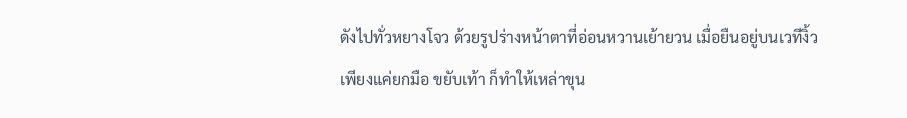ดังไปทั่วหยางโจว ด้วยรูปร่างหน้าตาที่อ่อนหวานเย้ายวน เมื่อยืนอยู่บนเวทีงิ้ว เพียงแค่ยกมือ ขยับเท้า ก็ทำให้เหล่าขุน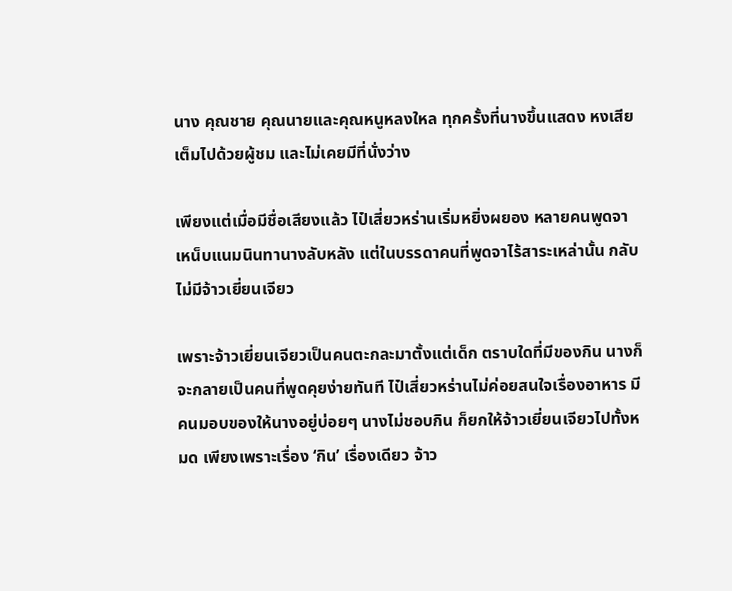นาง คุณชาย คุณนายและคุณหนูหลงใหล ทุกครั้งที่นางขึ้นแสดง หงเสียเต็มไปด้วยผู้ชม และไม่เคยมีที่นั่งว่าง

เพียงแต่เมื่อมีชื่อเสียงแล้ว ไป๋เสี่ยวหร่านเริ่มหยิ่งผยอง หลายคนพูดจาเหน็บแนมนินทานางลับหลัง แต่ในบรรดาคนที่พูดจาไร้สาระเหล่านั้น กลับไม่มีจ้าวเยี่ยนเจียว

เพราะจ้าวเยี่ยนเจียวเป็นคนตะกละมาตั้งแต่เด็ก ตราบใดที่มีของกิน นางก็จะกลายเป็นคนที่พูดคุยง่ายทันที ไป๋เสี่ยวหร่านไม่ค่อยสนใจเรื่องอาหาร มีคนมอบของให้นางอยู่บ่อยๆ นางไม่ชอบกิน ก็ยกให้จ้าวเยี่ยนเจียวไปทั้งหมด เพียงเพราะเรื่อง ‘กิน’ เรื่องเดียว จ้าว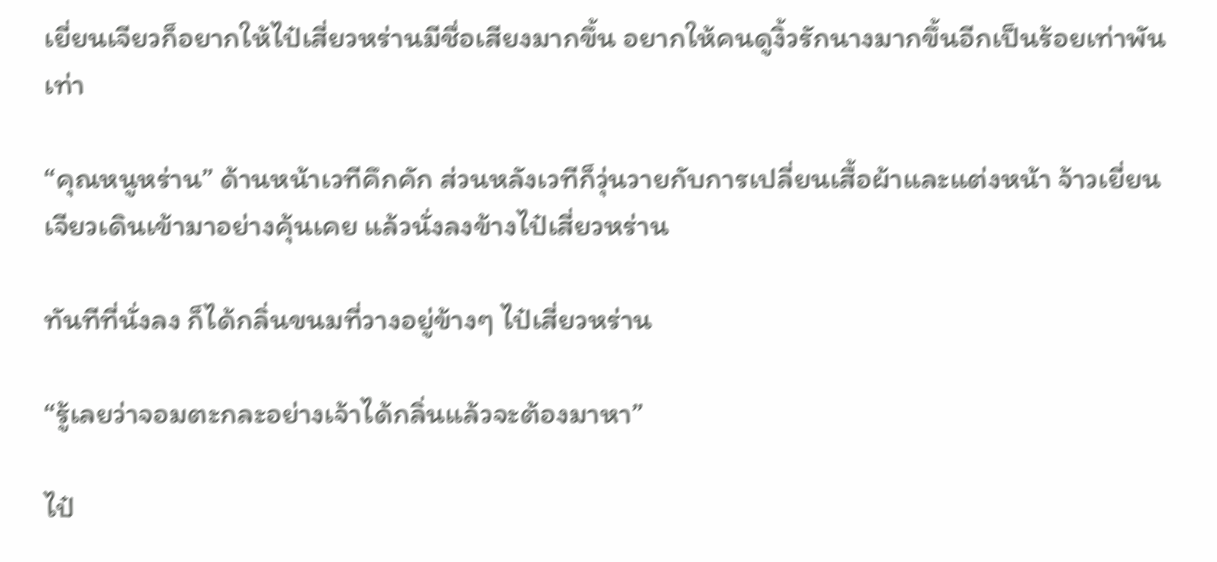เยี่ยนเจียวก็อยากให้ไป๋เสี่ยวหร่านมีชื่อเสียงมากขึ้น อยากให้คนดูงิ้วรักนางมากขึ้นอีกเป็นร้อยเท่าพันเท่า

“คุณหนูหร่าน” ด้านหน้าเวทีคึกคัก ส่วนหลังเวทีก็วุ่นวายกับการเปลี่ยนเสื้อผ้าและแต่งหน้า จ้าวเยี่ยนเจียวเดินเข้ามาอย่างคุ้นเคย แล้วนั่งลงข้างไป๋เสี่ยวหร่าน

ทันทีที่นั่งลง ก็ได้กลิ่นขนมที่วางอยู่ข้างๆ ไป๋เสี่ยวหร่าน

“รู้เลยว่าจอมตะกละอย่างเจ้าได้กลิ่นแล้วจะต้องมาหา”

ไป๋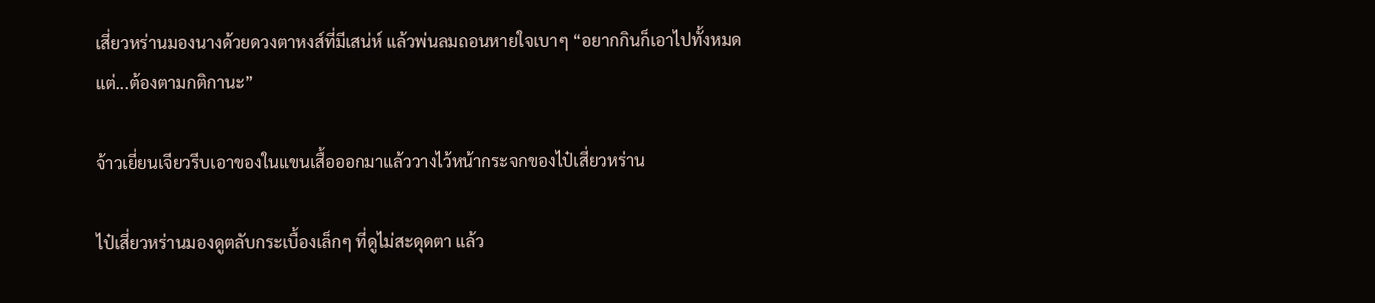เสี่ยวหร่านมองนางด้วยดวงตาหงส์ที่มีเสน่ห์ แล้วพ่นลมถอนหายใจเบาๆ “อยากกินก็เอาไปทั้งหมด แต่...ต้องตามกติกานะ”

จ้าวเยี่ยนเจียวรีบเอาของในแขนเสื้อออกมาแล้ววางไว้หน้ากระจกของไป๋เสี่ยวหร่าน

ไป๋เสี่ยวหร่านมองดูตลับกระเบื้องเล็กๆ ที่ดูไม่สะดุดตา แล้ว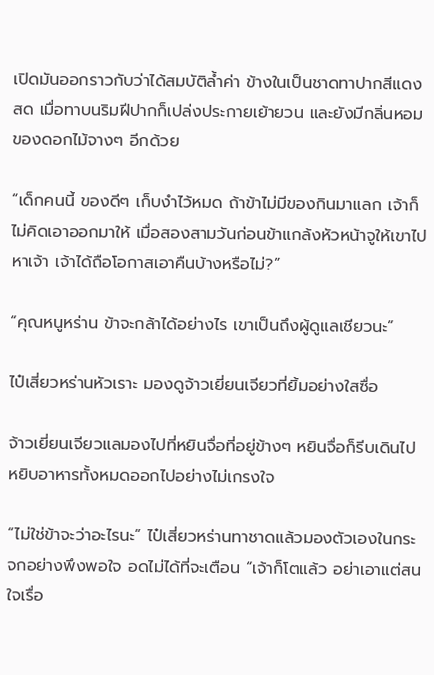เปิดมันออกราวกับว่าได้สมบัติล้ำค่า ข้างในเป็นชาดทาปากสีแดงสด เมื่อทาบนริมฝีปากก็เปล่งประกายเย้ายวน และยังมีกลิ่นหอมของดอกไม้จางๆ อีกด้วย

“เด็กคนนี้ ของดีๆ เก็บงำไว้หมด ถ้าข้าไม่มีของกินมาแลก เจ้าก็ไม่คิดเอาออกมาให้ เมื่อสองสามวันก่อนข้าแกล้งหัวหน้าจูให้เขาไปหาเจ้า เจ้าได้ถือโอกาสเอาคืนบ้างหรือไม่?”

“คุณหนูหร่าน ข้าจะกล้าได้อย่างไร เขาเป็นถึงผู้ดูแลเชียวนะ”

ไป๋เสี่ยวหร่านหัวเราะ มองดูจ้าวเยี่ยนเจียวที่ยิ้มอย่างใสซื่อ

จ้าวเยี่ยนเจียวแลมองไปที่หยินจื่อที่อยู่ข้างๆ หยินจื่อก็รีบเดินไปหยิบอาหารทั้งหมดออกไปอย่างไม่เกรงใจ

“ไม่ใช่ข้าจะว่าอะไรนะ” ไป๋เสี่ยวหร่านทาชาดแล้วมองตัวเองในกระจกอย่างพึงพอใจ อดไม่ได้ที่จะเตือน “เจ้าก็โตแล้ว อย่าเอาแต่สนใจเรื่อ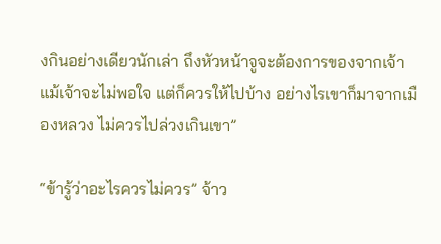งกินอย่างเดียวนักเล่า ถึงหัวหน้าจูจะต้องการของจากเจ้า แม้เจ้าจะไม่พอใจ แต่ก็ควรให้ไปบ้าง อย่างไรเขาก็มาจากเมืองหลวง ไม่ควรไปล่วงเกินเขา”

“ข้ารู้ว่าอะไรควรไม่ควร” จ้าว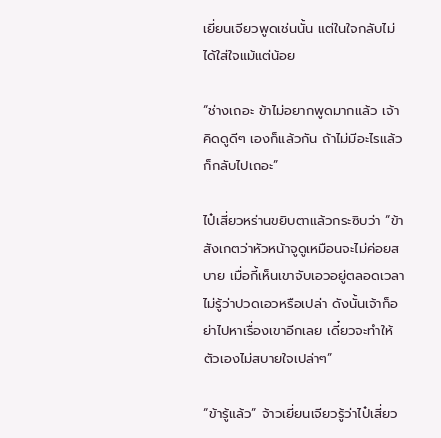เยี่ยนเจียวพูดเช่นนั้น แต่ในใจกลับไม่ได้ใส่ใจแม้แต่น้อย

“ช่างเถอะ ข้าไม่อยากพูดมากแล้ว เจ้าคิดดูดีๆ เองก็แล้วกัน ถ้าไม่มีอะไรแล้วก็กลับไปเถอะ”

ไป๋เสี่ยวหร่านขยิบตาแล้วกระซิบว่า “ข้าสังเกตว่าหัวหน้าจูดูเหมือนจะไม่ค่อยสบาย เมื่อกี้เห็นเขาจับเอวอยู่ตลอดเวลา ไม่รู้ว่าปวดเอวหรือเปล่า ดังนั้นเจ้าก็อย่าไปหาเรื่องเขาอีกเลย เดี๋ยวจะทำให้ตัวเองไม่สบายใจเปล่าๆ”

“ข้ารู้แล้ว” จ้าวเยี่ยนเจียวรู้ว่าไป๋เสี่ยว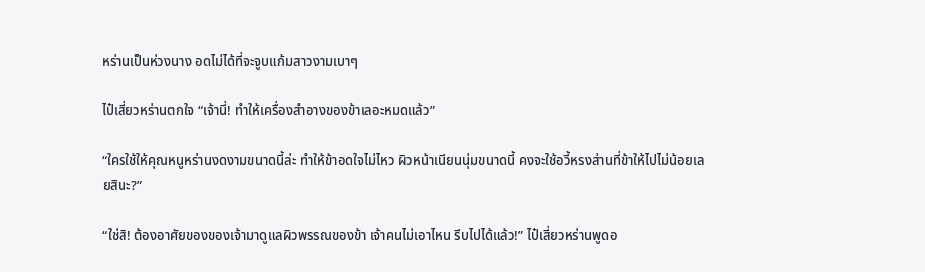หร่านเป็นห่วงนาง อดไม่ได้ที่จะจูบแก้มสาวงามเบาๆ

ไป๋เสี่ยวหร่านตกใจ “เจ้านี่! ทำให้เครื่องสำอางของข้าเลอะหมดแล้ว”

“ใครใช้ให้คุณหนูหร่านงดงามขนาดนี้ล่ะ ทำให้ข้าอดใจไม่ไหว ผิวหน้าเนียนนุ่มขนาดนี้ คงจะใช้อวี้หรงส่านที่ข้าให้ไปไม่น้อยเลยสินะ?”

“ใช่สิ! ต้องอาศัยของของเจ้ามาดูแลผิวพรรณของข้า เจ้าคนไม่เอาไหน รีบไปได้แล้ว!” ไป๋เสี่ยวหร่านพูดอ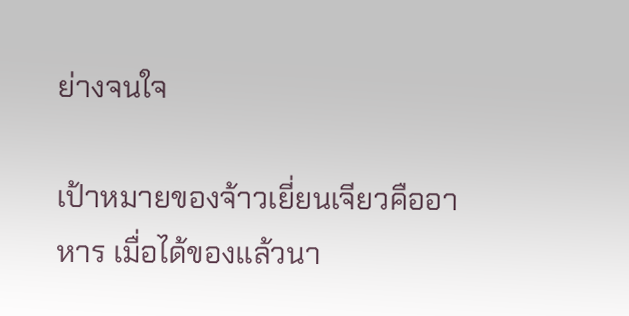ย่างจนใจ

เป้าหมายของจ้าวเยี่ยนเจียวคืออาหาร เมื่อได้ของแล้วนา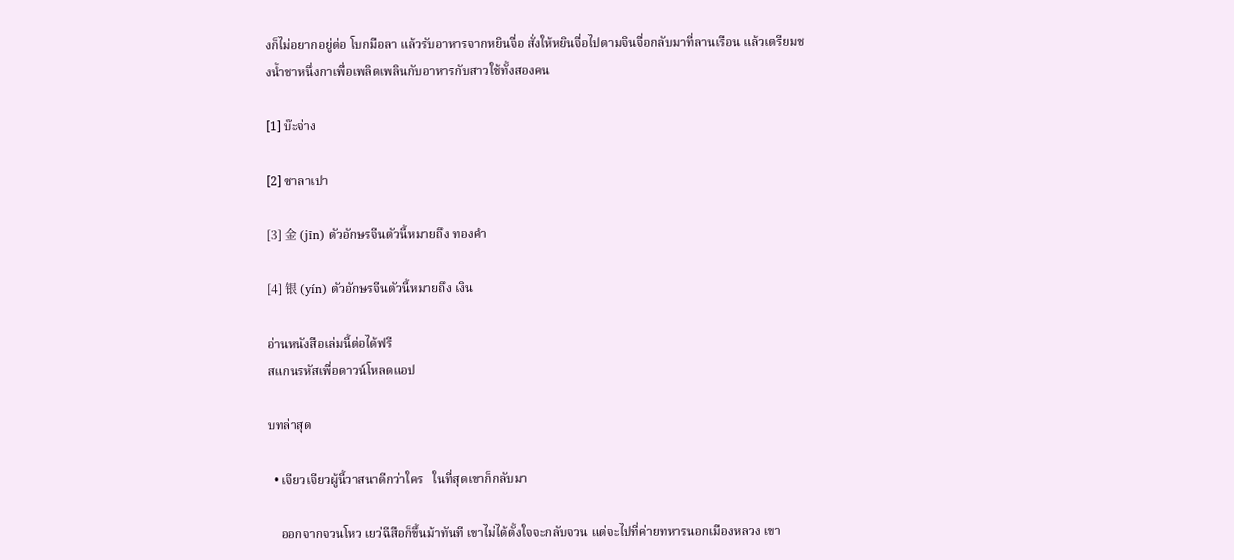งก็ไม่อยากอยู่ต่อ โบกมือลา แล้วรับอาหารจากหยินจื่อ สั่งให้หยินจื่อไปตามจินจื่อกลับมาที่ลานเรือน แล้วเตรียมชงน้ำชาหนึ่งกาเพื่อเพลิดเพลินกับอาหารกับสาวใช้ทั้งสองคน

[1] บ๊ะจ่าง

[2] ซาลาเปา

[3] 金 (jīn) ตัวอักษรจีนตัวนี้หมายถึง ทองคำ

[4] 银 (yín) ตัวอักษรจีนตัวนี้หมายถึง เงิน

อ่านหนังสือเล่มนี้ต่อได้ฟรี
สแกนรหัสเพื่อดาวน์โหลดแอป

บทล่าสุด

  • เจียวเจียวผู้นี้วาสนาดีกว่าใคร   ในที่สุดเขาก็กลับมา

    ออกจากจวนโหว เยว่ฉีสือก็ขึ้นม้าทันที เขาไม่ได้ตั้งใจจะกลับจวน แต่จะไปที่ค่ายทหารนอกเมืองหลวง เขา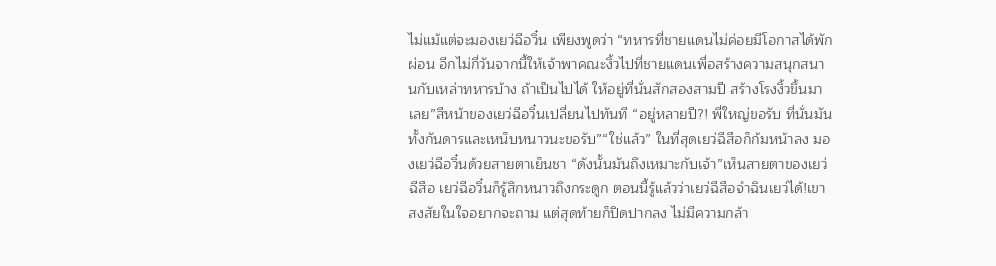ไม่แม้แต่จะมองเยว่ฉีอวิ๋น เพียงพูดว่า “ทหารที่ชายแดนไม่ค่อยมีโอกาสได้พักผ่อน อีกไม่กี่วันจากนี้ให้เจ้าพาคณะงิ้วไปที่ชายแดนเพื่อสร้างความสนุกสนานกับเหล่าทหารบ้าง ถ้าเป็นไปได้ ให้อยู่ที่นั่นสักสองสามปี สร้างโรงงิ้วขึ้นมาเลย”สีหน้าของเยว่ฉีอวิ๋นเปลี่ยนไปทันที “อยู่หลายปี?! พี่ใหญ่ขอรับ ที่นั่นมันทั้งกันดารและเหน็บหนาวนะขอรับ”“ใช่แล้ว” ในที่สุดเยว่ฉีสือก็ก้มหน้าลง มองเยว่ฉีอวิ๋นด้วยสายตาเย็นชา “ดังนั้นมันถึงเหมาะกับเจ้า”เห็นสายตาของเยว่ฉีสือ เยว่ฉีอวิ๋นก็รู้สึกหนาวถึงกระดูก ตอนนี้รู้แล้วว่าเยว่ฉีสือจำฉินเยว่ได้!เขาสงสัยในใจอยากจะถาม แต่สุดท้ายก็ปิดปากลง ไม่มีความกล้า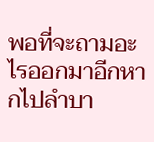พอที่จะถามอะไรออกมาอีกหากไปลำบา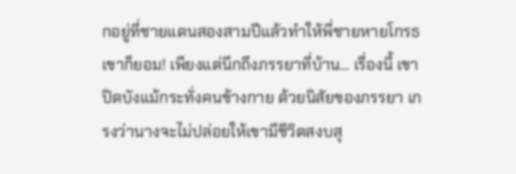กอยู่ที่ชายแดนสองสามปีแล้วทำให้พี่ชายหายโกรธ เขาก็ยอม! เพียงแต่นึกถึงภรรยาที่บ้าน... เรื่องนี้ เขาปิดบังแม้กระทั่งคนข้างกาย ด้วยนิสัยของภรรยา เกรงว่านางจะไม่ปล่อยให้เขามีชีวิตสงบสุ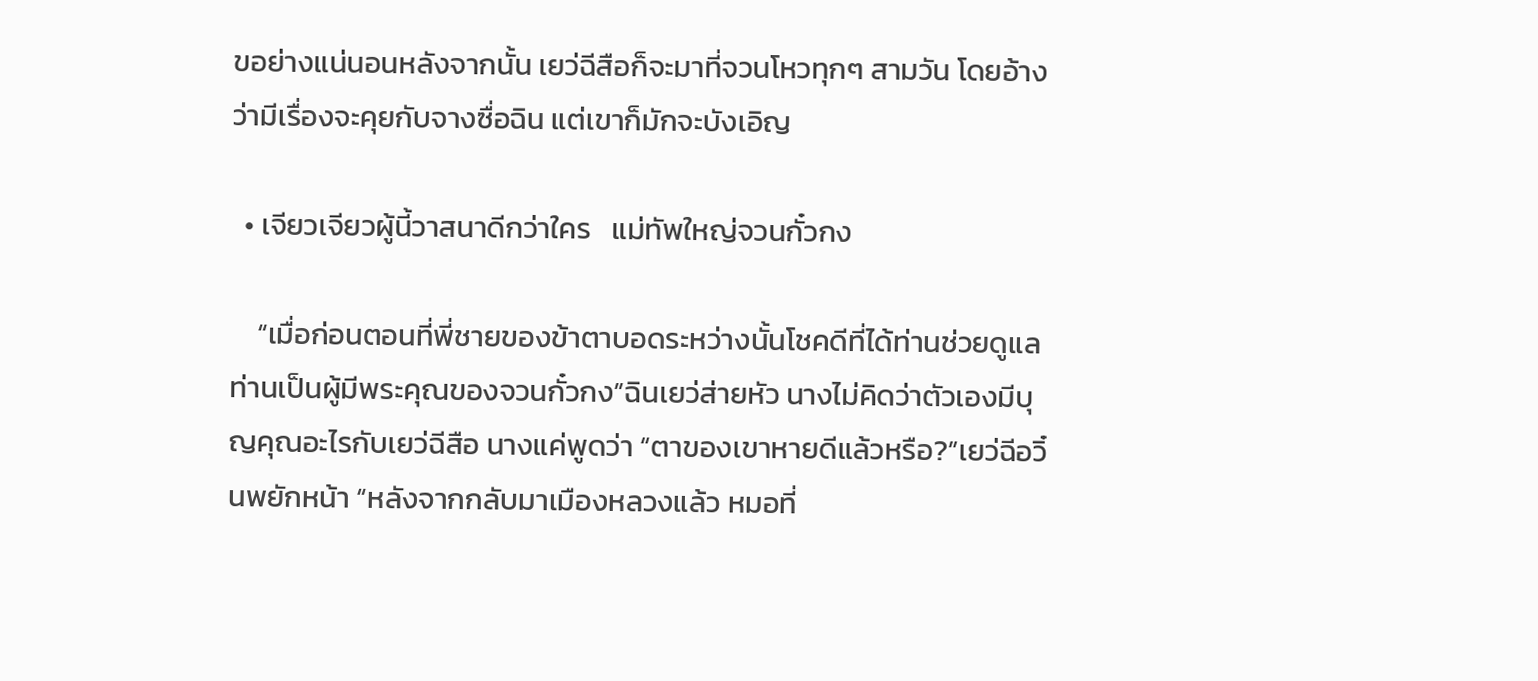ขอย่างแน่นอนหลังจากนั้น เยว่ฉีสือก็จะมาที่จวนโหวทุกๆ สามวัน โดยอ้างว่ามีเรื่องจะคุยกับจางซื่อฉิน แต่เขาก็มักจะบังเอิญ

  • เจียวเจียวผู้นี้วาสนาดีกว่าใคร   แม่ทัพใหญ่จวนกั๋วกง

    “เมื่อก่อนตอนที่พี่ชายของข้าตาบอดระหว่างนั้นโชคดีที่ได้ท่านช่วยดูแล ท่านเป็นผู้มีพระคุณของจวนกั๋วกง”ฉินเยว่ส่ายหัว นางไม่คิดว่าตัวเองมีบุญคุณอะไรกับเยว่ฉีสือ นางแค่พูดว่า “ตาของเขาหายดีแล้วหรือ?”เยว่ฉีอวิ๋นพยักหน้า “หลังจากกลับมาเมืองหลวงแล้ว หมอที่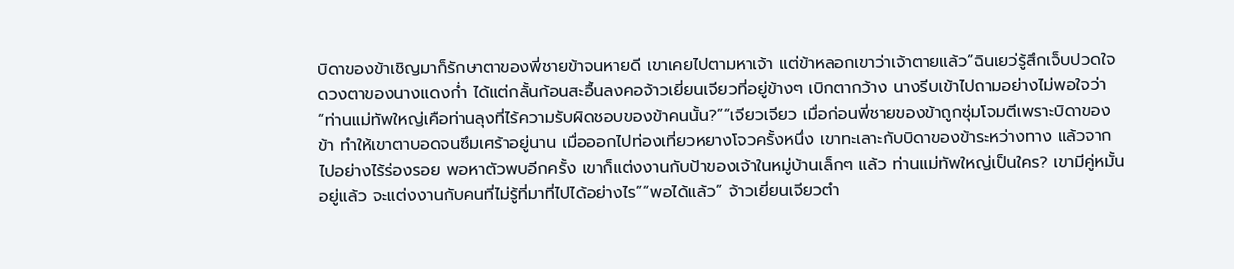บิดาของข้าเชิญมาก็รักษาตาของพี่ชายข้าจนหายดี เขาเคยไปตามหาเจ้า แต่ข้าหลอกเขาว่าเจ้าตายแล้ว”ฉินเยว่รู้สึกเจ็บปวดใจ ดวงตาของนางแดงก่ำ ได้แต่กลั้นก้อนสะอื้นลงคอจ้าวเยี่ยนเจียวที่อยู่ข้างๆ เบิกตากว้าง นางรีบเข้าไปถามอย่างไม่พอใจว่า “ท่านแม่ทัพใหญ่เคือท่านลุงที่ไร้ความรับผิดชอบของข้าคนนั้น?”“เจียวเจียว เมื่อก่อนพี่ชายของข้าถูกซุ่มโจมตีเพราะบิดาของข้า ทำให้เขาตาบอดจนซึมเศร้าอยู่นาน เมื่อออกไปท่องเที่ยวหยางโจวครั้งหนึ่ง เขาทะเลาะกับบิดาของข้าระหว่างทาง แล้วจากไปอย่างไร้ร่องรอย พอหาตัวพบอีกครั้ง เขาก็แต่งงานกับป้าของเจ้าในหมู่บ้านเล็กๆ แล้ว ท่านแม่ทัพใหญ่เป็นใคร? เขามีคู่หมั้นอยู่แล้ว จะแต่งงานกับคนที่ไม่รู้ที่มาที่ไปได้อย่างไร”“พอได้แล้ว” จ้าวเยี่ยนเจียวตำ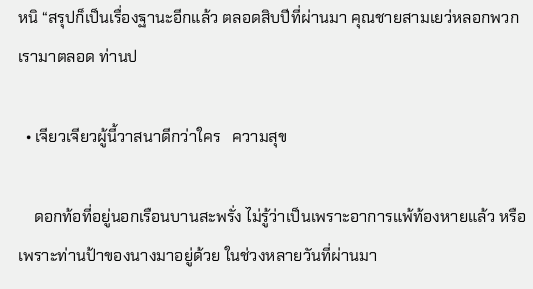หนิ “สรุปก็เป็นเรื่องฐานะอีกแล้ว ตลอดสิบปีที่ผ่านมา คุณชายสามเยว่หลอกพวกเรามาตลอด ท่านป

  • เจียวเจียวผู้นี้วาสนาดีกว่าใคร   ความสุข

    ดอกท้อที่อยู่นอกเรือนบานสะพรั่ง ไม่รู้ว่าเป็นเพราะอาการแพ้ท้องหายแล้ว หรือเพราะท่านป้าของนางมาอยู่ด้วย ในช่วงหลายวันที่ผ่านมา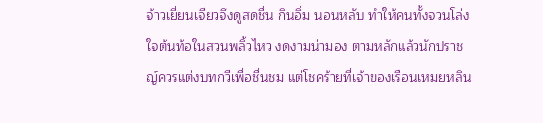จ้าวเยี่ยนเจียวจึงดูสดชื่น กินอิ่ม นอนหลับ ทำให้คนทั้งจวนโล่งใจต้นท้อในสวนพลิ้วไหว งดงามน่ามอง ตามหลักแล้วนักปราชญ์ควรแต่งบทกวีเพื่อชื่นชม แต่โชคร้ายที่เจ้าของเรือนเหมยหลิน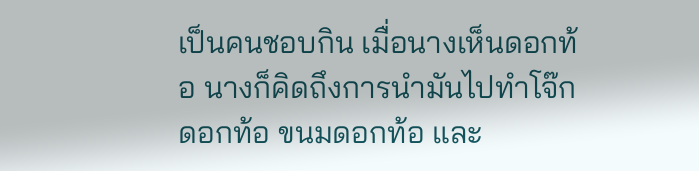เป็นคนชอบกิน เมื่อนางเห็นดอกท้อ นางก็คิดถึงการนำมันไปทำโจ๊กดอกท้อ ขนมดอกท้อ และ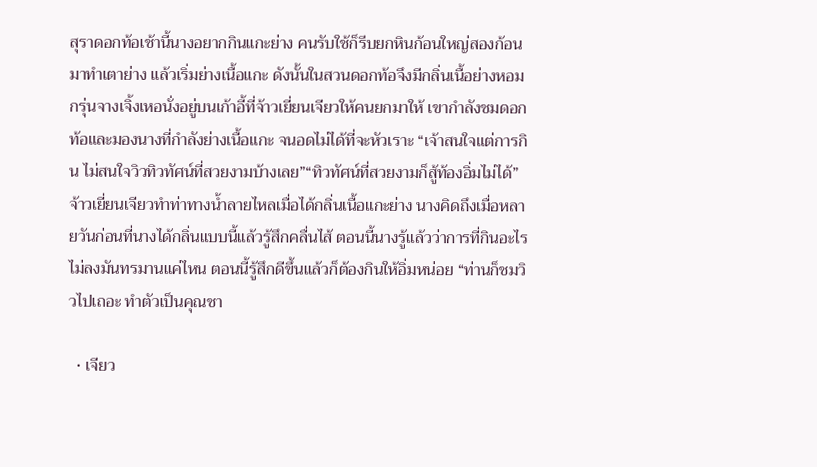สุราดอกท้อเช้านี้นางอยากกินแกะย่าง คนรับใช้ก็รีบยกหินก้อนใหญ่สองก้อนมาทำเตาย่าง แล้วเริ่มย่างเนื้อแกะ ดังนั้นในสวนดอกท้อจึงมีกลิ่นเนื้อย่างหอมกรุ่นจางเจิ้งเหอนั่งอยู่บนเก้าอี้ที่จ้าวเยี่ยนเจียวให้คนยกมาให้ เขากำลังชมดอกท้อและมองนางที่กำลังย่างเนื้อแกะ จนอดไม่ได้ที่จะหัวเราะ “เจ้าสนใจแต่การกิน ไม่สนใจวิวทิวทัศน์ที่สวยงามบ้างเลย”“ทิวทัศน์ที่สวยงามก็สู้ท้องอิ่มไม่ได้” จ้าวเยี่ยนเจียวทำท่าทางน้ำลายไหลเมื่อได้กลิ่นเนื้อแกะย่าง นางคิดถึงเมื่อหลายวันก่อนที่นางได้กลิ่นแบบนี้แล้วรู้สึกคลื่นไส้ ตอนนี้นางรู้แล้วว่าการที่กินอะไรไม่ลงมันทรมานแค่ไหน ตอนนี้รู้สึกดีขึ้นแล้วก็ต้องกินให้อิ่มหน่อย “ท่านก็ชมวิวไปเถอะ ทำตัวเป็นคุณชา

  • เจียว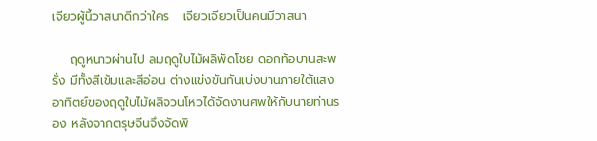เจียวผู้นี้วาสนาดีกว่าใคร   เจียวเจียวเป็นคนมีวาสนา

    ฤดูหนาวผ่านไป ลมฤดูใบไม้ผลิพัดโชย ดอกท้อบานสะพรั่ง มีทั้งสีเข้มและสีอ่อน ต่างแข่งขันกันเบ่งบานภายใต้แสงอาทิตย์ของฤดูใบไม้ผลิจวนโหวได้จัดงานศพให้กับนายท่านรอง หลังจากตรุษจีนจึงจัดพิ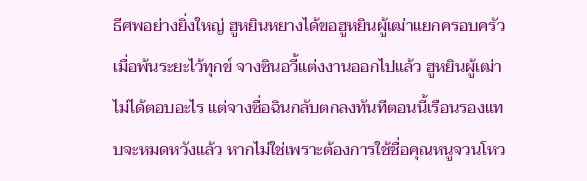ธีศพอย่างยิ่งใหญ่ ฮูหยินหยางได้ขอฮูหยินผู้เฒ่าแยกครอบครัวเมื่อพ้นระยะไว้ทุกข์ จางซินอวี้แต่งงานออกไปแล้ว ฮูหยินผู้เฒ่าไม่ได้ตอบอะไร แต่จางซื่อฉินกลับตกลงทันทีตอนนี้เรือนรองแทบจะหมดหวังแล้ว หากไม่ใช่เพราะต้องการใช้ชื่อคุณหนูจวนโหว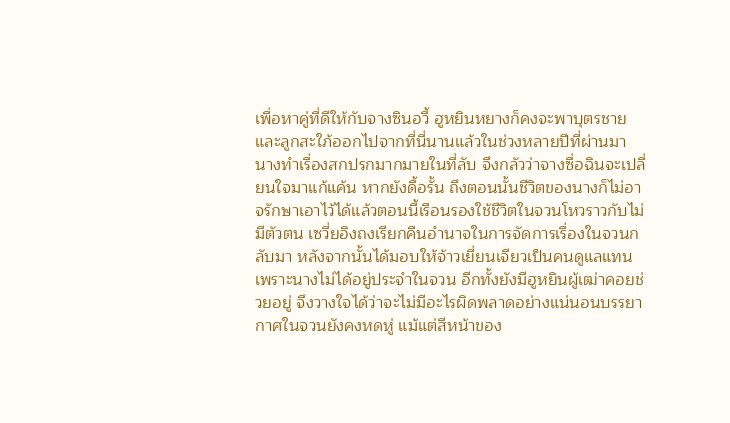เพื่อหาคู่ที่ดีให้กับจางซินอวี้ ฮูหยินหยางก็คงจะพาบุตรชายและลูกสะใภ้ออกไปจากที่นี่นานแล้วในช่วงหลายปีที่ผ่านมา นางทำเรื่องสกปรกมากมายในที่ลับ จึงกลัวว่าจางซื่อฉินจะเปลี่ยนใจมาแก้แค้น หากยังดื้อรั้น ถึงตอนนั้นชีวิตของนางก็ไม่อาจรักษาเอาไว้ได้แล้วตอนนี้เรือนรองใช้ชีวิตในจวนโหวราวกับไม่มีตัวตน เซวี่ยอิงถงเรียกคืนอำนาจในการจัดการเรื่องในจวนกลับมา หลังจากนั้นได้มอบให้จ้าวเยี่ยนเจียวเป็นคนดูแลแทน เพราะนางไม่ได้อยู่ประจำในจวน อีกทั้งยังมีฮูหยินผู้เฒ่าคอยช่วยอยู่ จึงวางใจได้ว่าจะไม่มีอะไรผิดพลาดอย่างแน่นอนบรรยากาศในจวนยังคงหดหู่ แม้แต่สีหน้าของ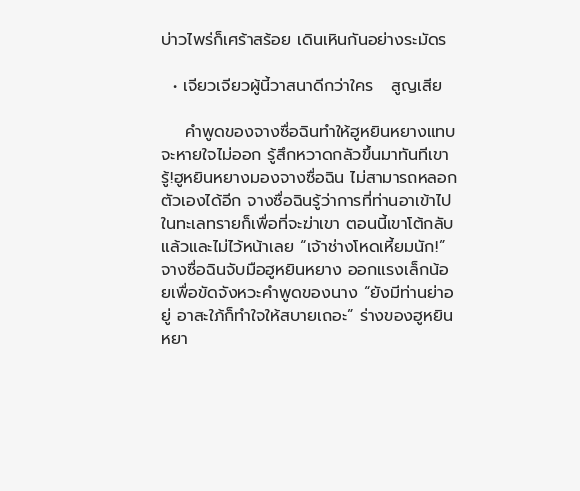บ่าวไพร่ก็เศร้าสร้อย เดินเหินกันอย่างระมัดร

  • เจียวเจียวผู้นี้วาสนาดีกว่าใคร   สูญเสีย

    คำพูดของจางซื่อฉินทำให้ฮูหยินหยางแทบจะหายใจไม่ออก รู้สึกหวาดกลัวขึ้นมาทันทีเขารู้!ฮูหยินหยางมองจางซื่อฉิน ไม่สามารถหลอกตัวเองได้อีก จางซื่อฉินรู้ว่าการที่ท่านอาเข้าไปในทะเลทรายก็เพื่อที่จะฆ่าเขา ตอนนี้เขาโต้กลับแล้วและไม่ไว้หน้าเลย “เจ้าช่างโหดเหี้ยมนัก!”จางซื่อฉินจับมือฮูหยินหยาง ออกแรงเล็กน้อยเพื่อขัดจังหวะคำพูดของนาง “ยังมีท่านย่าอยู่ อาสะใภ้ก็ทำใจให้สบายเถอะ” ร่างของฮูหยินหยา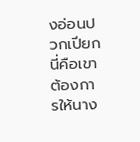งอ่อนปวกเปียกนี่คือเขาต้องการให้นาง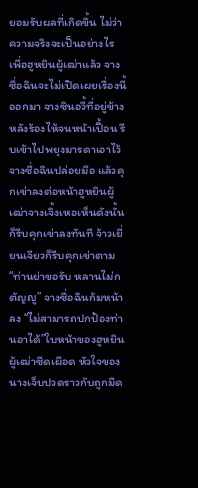ยอมรับผลที่เกิดขึ้น ไม่ว่าความจริงจะเป็นอย่างไร เพื่อฮูหยินผู้เฒ่าแล้ว จางซื่อฉินจะไม่เปิดเผยเรื่องนี้ออกมา จางซินอวี้ที่อยู่ข้างหลังร้องไห้จนหน้าเปื้อน รีบเข้าไปพยุงมารดาเอาไว้จางซื่อฉินปล่อยมือ แล้วคุกเข่าลงต่อหน้าฮูหยินผู้เฒ่าจางเจิ้งเหอเห็นดังนั้นก็รีบคุกเข่าลงทันที จ้าวเยี่ยนเจียวก็รีบคุกเข่าตาม“ท่านย่าขอรับ หลานไม่กตัญญู” จางซื่อฉินก้มหน้าลง “ไม่สามารถปกป้องท่านอาได้”ใบหน้าของฮูหยินผู้เฒ่าซีดเผือด หัวใจของนางเจ็บปวดราวกับถูกมีด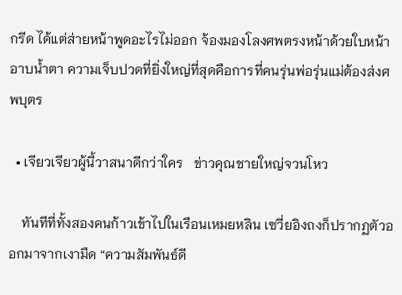กรีด ได้แต่ส่ายหน้าพูดอะไรไม่ออก จ้องมองโลงศพตรงหน้าด้วยใบหน้าอาบน้ำตา ความเจ็บปวดที่ยิ่งใหญ่ที่สุดคือการที่คนรุ่นพ่อรุ่นแม่ต้องส่งศพบุตร

  • เจียวเจียวผู้นี้วาสนาดีกว่าใคร   ข่าวคุณชายใหญ่จวนโหว

    ทันทีที่ทั้งสองคนก้าวเข้าไปในเรือนเหมยหลิน เซวี่ยอิงถงก็ปรากฏตัวออกมาจากเงามืด “ความสัมพันธ์ดี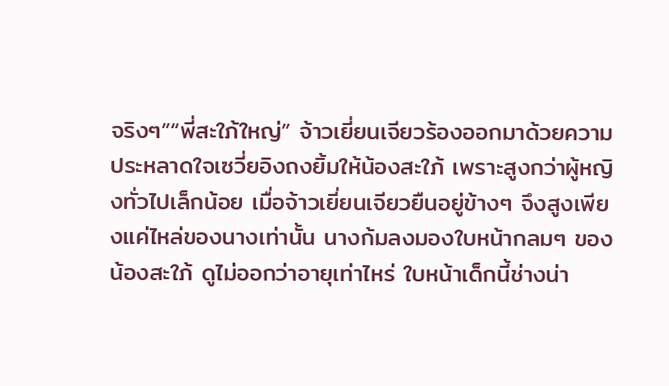จริงๆ”“พี่สะใภ้ใหญ่” จ้าวเยี่ยนเจียวร้องออกมาด้วยความประหลาดใจเซวี่ยอิงถงยิ้มให้น้องสะใภ้ เพราะสูงกว่าผู้หญิงทั่วไปเล็กน้อย เมื่อจ้าวเยี่ยนเจียวยืนอยู่ข้างๆ จึงสูงเพียงแค่ไหล่ของนางเท่านั้น นางก้มลงมองใบหน้ากลมๆ ของน้องสะใภ้ ดูไม่ออกว่าอายุเท่าไหร่ ใบหน้าเด็กนี้ช่างน่า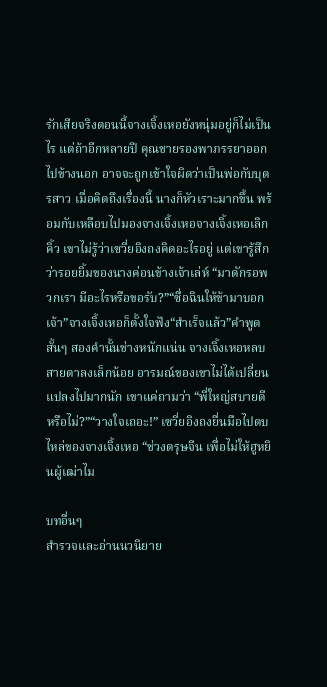รักเสียจริงตอนนี้จางเจิ้งเหอยังหนุ่มอยู่ก็ไม่เป็นไร แต่ถ้าอีกหลายปี คุณชายรองพาภรรยาออกไปข้างนอก อาจจะถูกเข้าใจผิดว่าเป็นพ่อกับบุตรสาว เมื่อคิดถึงเรื่องนี้ นางก็หัวเราะมากขึ้น พร้อมกับเหลือบไปมองจางเจิ้งเหอจางเจิ้งเหอเลิกคิ้ว เขาไม่รู้ว่าเซวี่ยอิงถงคิดอะไรอยู่ แต่เขารู้สึกว่ารอยยิ้มของนางค่อนข้างเจ้าเล่ห์ “มาดักรอพวกเรา มีอะไรหรือขอรับ?”“ซื่อฉินให้ข้ามาบอกเจ้า”จางเจิ้งเหอก็ตั้งใจฟัง“สำเร็จแล้ว”คำพูดสั้นๆ สองคำนั้นช่างหนักแน่น จางเจิ้งเหอหลบสายตาลงเล็กน้อย อารมณ์ของเขาไม่ได้เปลี่ยนแปลงไปมากนัก เขาแค่ถามว่า “พี่ใหญ่สบายดีหรือไม่?”“วางใจเถอะ!” เซวี่ยอิงถงยื่นมือไปตบไหล่ของจางเจิ้งเหอ “ช่วงตรุษจีน เพื่อไม่ให้ฮูหยินผู้เฒ่าไม

บทอื่นๆ
สำรวจและอ่านนวนิยาย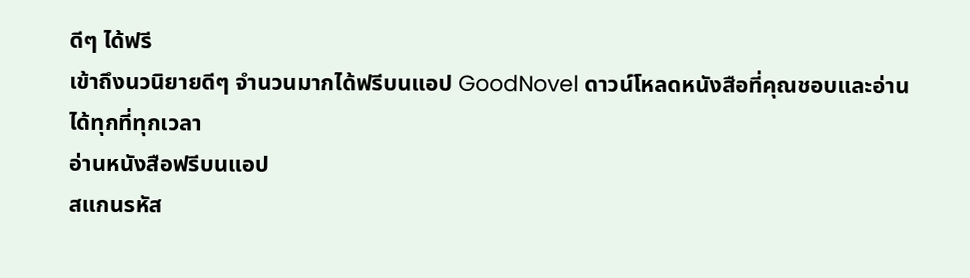ดีๆ ได้ฟรี
เข้าถึงนวนิยายดีๆ จำนวนมากได้ฟรีบนแอป GoodNovel ดาวน์โหลดหนังสือที่คุณชอบและอ่านได้ทุกที่ทุกเวลา
อ่านหนังสือฟรีบนแอป
สแกนรหัส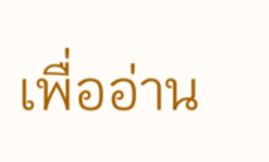เพื่ออ่าน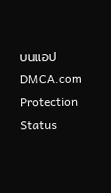บนแอป
DMCA.com Protection Status